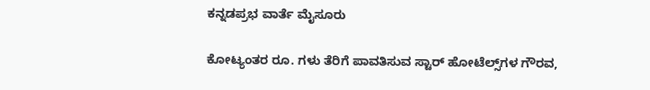ಕನ್ನಡಪ್ರಭ ವಾರ್ತೆ ಮೈಸೂರು

ಕೋಟ್ಯಂತರ ರೂ. ಗಳು ತೆರಿಗೆ ಪಾವತಿಸುವ ಸ್ಟಾರ್‌ ಹೋಟೆಲ್ಸ್‌ಗಳ ಗೌರವ,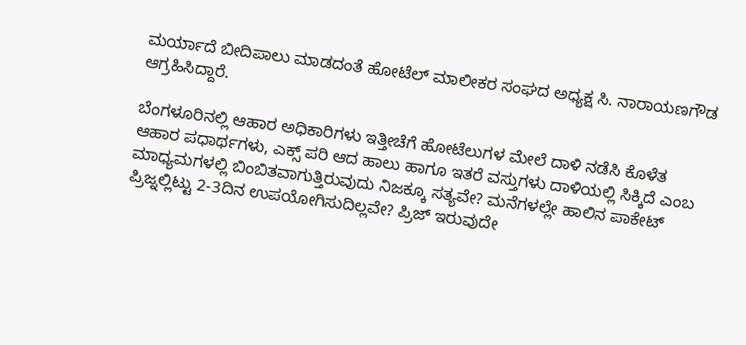ಮರ್ಯಾದೆ ಬೀದಿಪಾಲು ಮಾಡದಂತೆ ಹೋಟೆಲ್‌ ಮಾಲೀಕರ ಸಂಘದ ಅಧ್ಯಕ್ಷ ಸಿ. ನಾರಾಯಣಗೌಡ ಆಗ್ರಹಿಸಿದ್ದಾರೆ.

ಬೆಂಗಳೂರಿನಲ್ಲಿ ಆಹಾರ ಅಧಿಕಾರಿಗಳು ಇತ್ತೀಚೆಗೆ ಹೋಟೆಲುಗಳ ಮೇಲೆ ದಾಳಿ ನಡೆಸಿ ಕೊಳೆತ ಆಹಾರ ಪಧಾರ್ಥಗಳು, ಎಕ್ಸ್ ಪರಿ ಆದ ಹಾಲು ಹಾಗೂ ಇತರೆ ವಸ್ತುಗಳು ದಾಳಿಯಲ್ಲಿ ಸಿಕ್ಕಿದೆ ಎಂಬ ಮಾಧ್ಯಮಗಳಲ್ಲಿ ಬಿಂಬಿತವಾಗುತ್ತಿರುವುದು ನಿಜಕ್ಕೂ ಸತ್ಯವೇ? ಮನೆಗಳಲ್ಲೇ ಹಾಲಿನ ಪಾಕೇಟ್ ಪ್ರಿಜ್ನಲ್ಲಿಟ್ಟು 2-3ದಿನ ಉಪಯೋಗಿಸುದಿಲ್ಲವೇ? ಪ್ರಿಜ್ ಇರುವುದೇ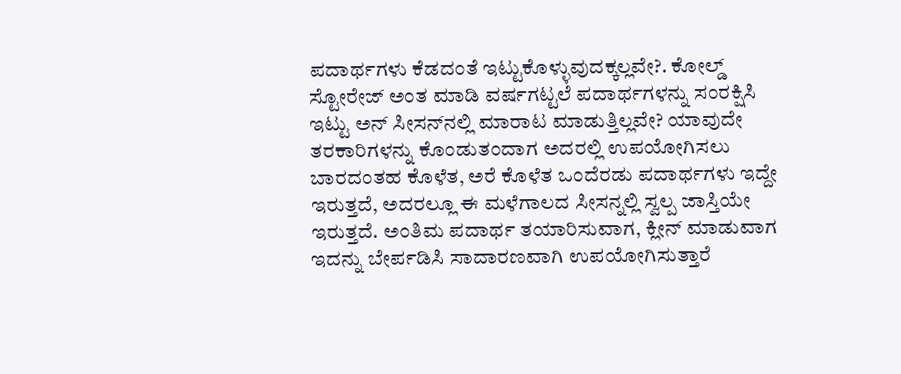ಪದಾರ್ಥಗಳು ಕೆಡದಂತೆ ಇಟ್ಟುಕೊಳ್ಳುವುದಕ್ಕಲ್ಲವೇ?. ಕೋಲ್ಡ್ ಸ್ಟೋರೇಜ್ ಅಂತ ಮಾಡಿ ವರ್ಷಗಟ್ಟಲೆ ಪದಾರ್ಥಗಳನ್ನು ಸಂರಕ್ಷಿಸಿ ಇಟ್ಟು ಅನ್ ಸೀಸನ್‌ನಲ್ಲಿ ಮಾರಾಟ ಮಾಡುತ್ತಿಲ್ಲವೇ? ಯಾವುದೇ ತರಕಾರಿಗಳನ್ನು ಕೊಂಡುತಂದಾಗ ಅದರಲ್ಲಿ ಉಪಯೋಗಿಸಲು ಬಾರದಂತಹ ಕೊಳೆತ, ಅರೆ ಕೊಳೆತ ಒಂದೆರಡು ಪದಾರ್ಥಗಳು ಇದ್ದೇ ಇರುತ್ತದೆ, ಅದರಲ್ಲೂ ಈ ಮಳೆಗಾಲದ ಸೀಸನ್ನಲ್ಲಿ ಸ್ವಲ್ಪ ಜಾಸ್ತಿಯೇ ಇರುತ್ತದೆ. ಅಂತಿಮ ಪದಾರ್ಥ ತಯಾರಿಸುವಾಗ, ಕ್ಲೀನ್ ಮಾಡುವಾಗ ಇದನ್ನು ಬೇರ್ಪಡಿಸಿ ಸಾದಾರಣವಾಗಿ ಉಪಯೋಗಿಸುತ್ತಾರೆ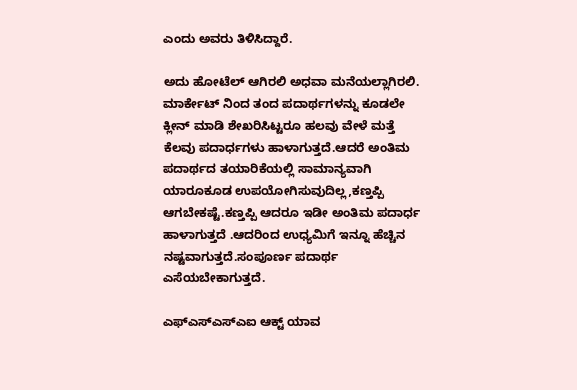ಎಂದು ಅವರು ತಿಳಿಸಿದ್ದಾರೆ.

ಅದು ಹೋಟೆಲ್ ಆಗಿರಲಿ ಅಧವಾ ಮನೆಯಲ್ಲಾಗಿರಲಿ. ಮಾರ್ಕೇಟ್ ನಿಂದ ತಂದ ಪದಾರ್ಥಗಳನ್ನು ಕೂಡಲೇ ಕ್ಲೀನ್ ಮಾಡಿ ಶೇಖರಿಸಿಟ್ಟರೂ ಹಲವು ವೇಳೆ ಮತ್ತೆ ಕೆಲವು ಪದಾರ್ಧಗಳು ಹಾಳಾಗುತ್ತದೆ.ಆದರೆ ಅಂತಿಮ ಪದಾರ್ಥದ ತಯಾರಿಕೆಯಲ್ಲಿ ಸಾಮಾನ್ಯವಾಗಿ ಯಾರೂಕೂಡ ಉಪಯೋಗಿಸುವುದಿಲ್ಲ,ಕಣ್ತಪ್ಪಿ ಆಗಬೇಕಷ್ಟೆ.ಕಣ್ತಪ್ಪಿ ಆದರೂ ಇಡೀ ಅಂತಿಮ ಪದಾರ್ಧ ಹಾಳಾಗುತ್ತದೆ .ಆದರಿಂದ ಉಧ್ಯಮಿಗೆ ಇನ್ನೂ ಹೆಚ್ಚಿನ ನಷ್ಟವಾಗುತ್ತದೆ.ಸಂಪೂರ್ಣ ಪದಾರ್ಥ ಎಸೆಯಬೇಕಾಗುತ್ತದೆ.

ಎಫ್‌ಎಸ್‌ಎಸ್‌ಎಐ ಆಕ್ಟ್‌ ಯಾವ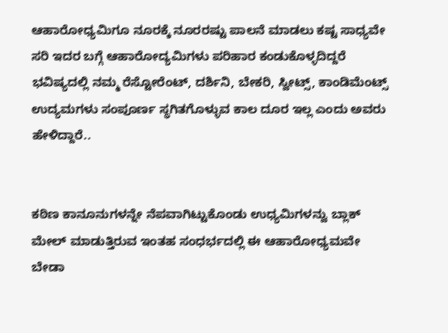ಆಹಾರೋಧ್ಯಮಿಗೂ ನೂರಕ್ಕೆ ನೂರರಷ್ಟು ಪಾಲನೆ ಮಾಡಲು ಕಷ್ಟ ಸಾಧ್ಯವೇ ಸರಿ ಇದರ ಬಗ್ಗೆ ಆಹಾರೋದ್ಯಮಿಗಳು ಪರಿಹಾರ ಕಂಡುಕೊಳ್ಳದಿದ್ದರೆ ಭವಿಷ್ಯದಲ್ಲಿ ನಮ್ಮ ರೆಸ್ಟೋರೆಂಟ್, ದರ್ಶಿನಿ, ಬೇಕರಿ, ಸ್ವೀಟ್ಸ್, ಕಾಂಡಿಮೆಂಟ್ಸ್ ಉದ್ಯಮಗಳು ಸಂಪೂರ್ಣ ಸ್ಥಗಿತಗೊಳ್ಳುವ ಕಾಲ ದೂರ ಇಲ್ಲ ಎಂದು ಅವರು ಹೇಳಿದ್ದಾರೆ..


ಕಠಿಣ ಕಾನೂನುಗಳನ್ನೇ ನೆಪವಾಗಿಟ್ಟುಕೊಂಡು ಉಧ್ಯಮಿಗಳನ್ವು ಬ್ಲಾಕ್ ಮೇಲ್ ಮಾಡುತ್ತಿರುವ ಇಂತಹ ಸಂಧರ್ಭದಲ್ಲಿ ಈ ಆಹಾರೋಧ್ಯಮವೇ ಬೇಡಾ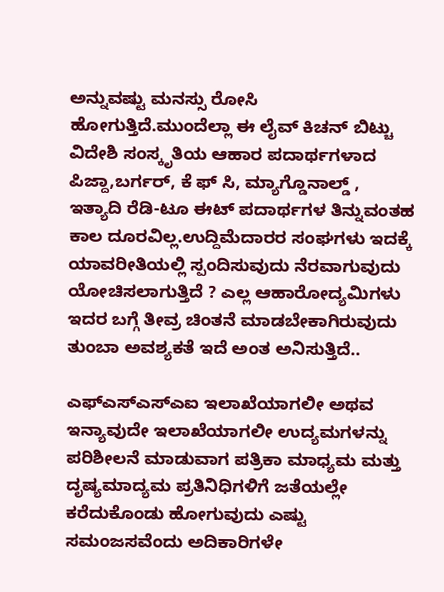ಅನ್ನುವಷ್ಟು ಮನಸ್ಸು ರೋಸಿ ಹೋಗುತ್ತಿದೆ.ಮುಂದೆಲ್ಲಾ ಈ ಲೈವ್ ಕಿಚನ್ ಬಿಟ್ಚು ವಿದೇಶಿ ಸಂಸ್ಕೃತಿಯ ಆಹಾರ ಪದಾರ್ಥಗಳಾದ ಪಿಜ್ದಾ,ಬರ್ಗರ್, ಕೆ ಫ್ ಸಿ, ಮ್ಯಾಗ್ಡೊನಾಲ್ಡ್ , ಇತ್ಯಾದಿ ರೆಡಿ-ಟೂ ಈಟ್ ಪದಾರ್ಥಗಳ ತಿನ್ನುವಂತಹ ಕಾಲ ದೂರವಿಲ್ಲ.ಉದ್ದಿಮೆದಾರರ ಸಂಘಗಳು ಇದಕ್ಕೆ ಯಾವರೀತಿಯಲ್ಲಿ ಸ್ಪಂದಿಸುವುದು ನೆರವಾಗುವುದು ಯೋಚಿಸಲಾಗುತ್ತಿದೆ ? ಎಲ್ಲ ಆಹಾರೋದ್ಯಮಿಗಳು ಇದರ ಬಗ್ಗೆ ತೀವ್ರ ಚಿಂತನೆ ಮಾಡಬೇಕಾಗಿರುವುದು ತುಂಬಾ ಅವಶ್ಯಕತೆ ಇದೆ ಅಂತ ಅನಿಸುತ್ತಿದೆ..

ಎಫ್‌ಎಸ್‌ಎಸ್‌ಎಐ ಇಲಾಖೆಯಾಗಲೀ ಅಥವ ಇನ್ಯಾವುದೇ ಇಲಾಖೆಯಾಗಲೀ ಉದ್ಯಮಗಳನ್ನು ಪರಿಶೀಲನೆ ಮಾಡುವಾಗ ಪತ್ರಿಕಾ ಮಾಧ್ಯಮ ಮತ್ತು ದೃಷ್ಯಮಾದ್ಯಮ ಪ್ರತಿನಿಧಿಗಳಿಗೆ ಜತೆಯಲ್ಲೇ ಕರೆದುಕೊಂಡು ಹೋಗುವುದು ಎಷ್ಟು ಸಮಂಜಸವೆಂದು ಅದಿಕಾರಿಗಳೇ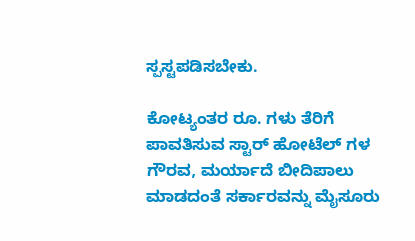ಸ್ಪಸ್ಟಪಡಿಸಬೇಕು.

ಕೋಟ್ಯಂತರ ರೂ. ಗಳು ತೆರಿಗೆ ಪಾವತಿಸುವ ಸ್ಟಾರ್‌ ಹೋಟೆಲ್‌ ಗಳ ಗೌರವ, ಮರ್ಯಾದೆ ಬೀದಿಪಾಲು ಮಾಡದಂತೆ ಸರ್ಕಾರವನ್ನು ಮೈಸೂರು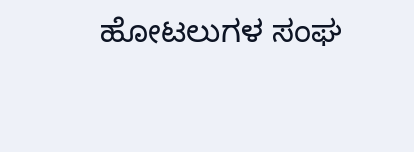ಹೋಟಲುಗಳ ಸಂಘ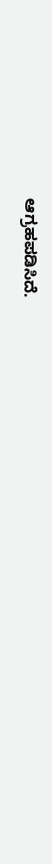ಆಗ್ರಹಪಡಿಸಿದೆ.